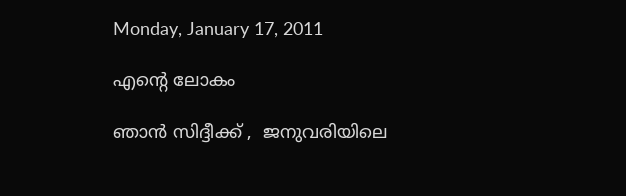Monday, January 17, 2011

എന്‍റെ ലോകം

ഞാന്‍ സിദ്ദീക്ക് ,  ജനുവരിയിലെ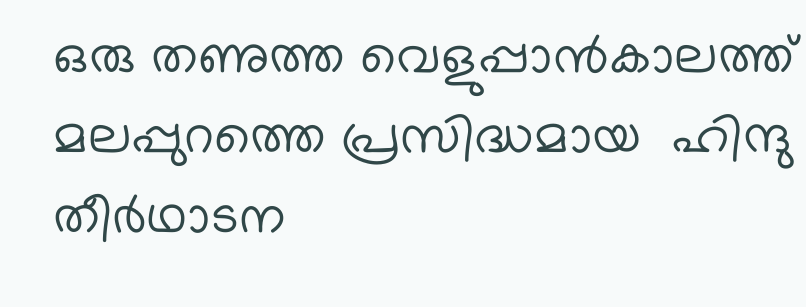ഒരു തണുത്ത വെളുപ്പാന്‍കാലത്ത് മലപ്പുറത്തെ പ്രസിദ്ധമായ  ഹിന്ദു തീര്‍ഥാടന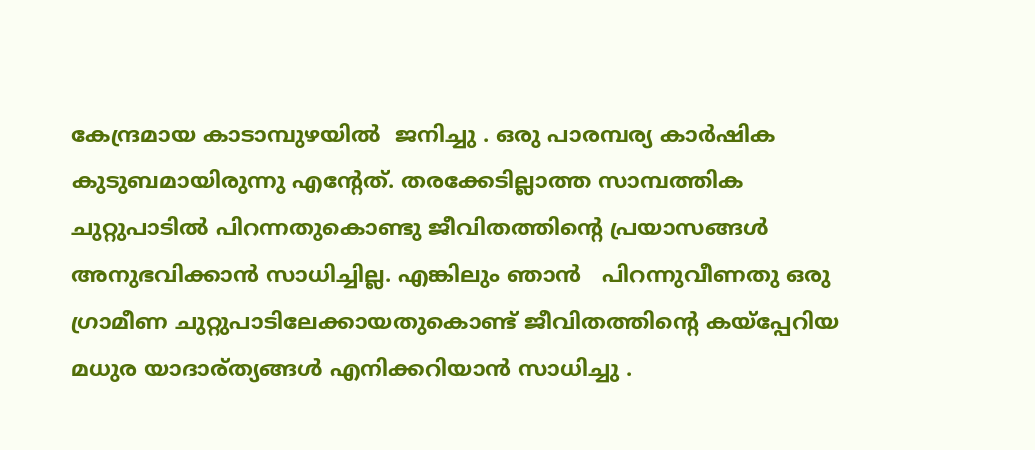കേന്ദ്രമായ കാടാമ്പുഴയില്‍  ജനിച്ചു . ഒരു പാരമ്പര്യ കാര്‍ഷിക കുടുബമായിരുന്നു എന്‍റേത്. തരക്കേടില്ലാത്ത സാമ്പത്തിക ചുറ്റുപാടില്‍ പിറന്നതുകൊണ്ടു ജീവിതത്തിന്‍റെ പ്രയാസങ്ങള്‍ അനുഭവിക്കാന്‍ സാധിച്ചില്ല. എങ്കിലും ഞാന്‍   പിറന്നുവീണതു ഒരു ഗ്രാമീണ ചുറ്റുപാടിലേക്കായതുകൊണ്ട് ജീവിതത്തിന്‍റെ കയ്പ്പേറിയ മധുര യാദാര്ത്യങ്ങള്‍ എനിക്കറിയാന്‍ സാധിച്ചു .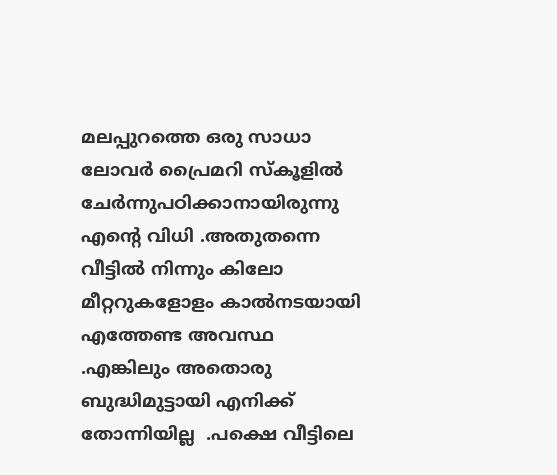മലപ്പുറത്തെ ഒരു സാധാ ലോവര്‍ പ്രൈമറി സ്കൂളില്‍ ചേര്‍ന്നുപഠിക്കാനായിരുന്നു എന്‍റെ വിധി .അതുതന്നെ വീട്ടില്‍ നിന്നും കിലോ മീറ്ററുകളോളം കാല്‍നടയായി എത്തേണ്ട അവസ്ഥ .എങ്കിലും അതൊരു ബുദ്ധിമുട്ടായി എനിക്ക് തോന്നിയില്ല  .പക്ഷെ വീട്ടിലെ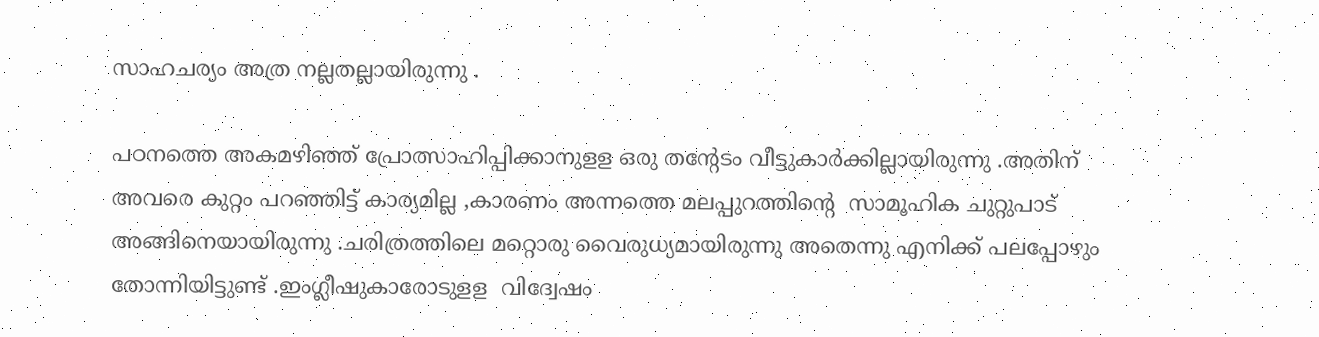സാഹചര്യം അത്ര നല്ലതല്ലായിരുന്നു .

പഠനത്തെ അകമഴിഞ്ഞ് പ്രോത്സാഹിപ്പിക്കാനുളള ഒരു തന്‍റേടം വീട്ടുകാര്‍ക്കില്ലായിരുന്നു .അതിന് അവരെ കുറ്റം പറഞ്ഞിട്ട് കാര്യമില്ല ,കാരണം അന്നത്തെ മലപ്പുറത്തിന്‍റെ  സാമൂഹിക ചുറ്റുപാട് അങ്ങിനെയായിരുന്നു .ചരിത്രത്തിലെ മറ്റൊരു വൈരുധ്യമായിരുന്നു അതെന്നു എനിക്ക് പലപ്പോഴും തോന്നിയിട്ടുണ്ട് .ഇംഗ്ലീഷുകാരോടുളള  വിദ്വേഷം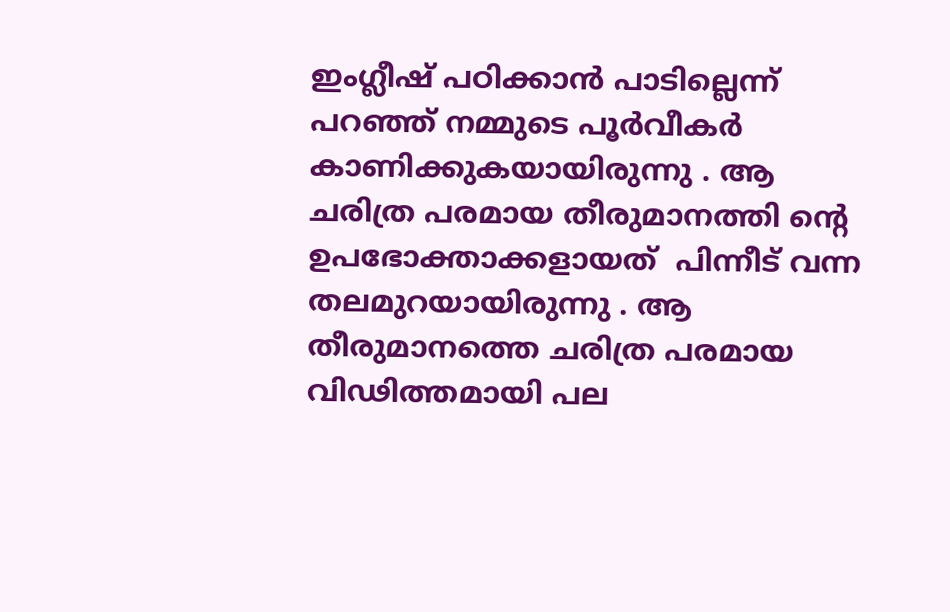ഇംഗ്ലീഷ് പഠിക്കാന്‍ പാടില്ലെന്ന് പറഞ്ഞ് നമ്മുടെ പൂര്‍വീകര്‍   കാണിക്കുകയായിരുന്നു . ആ ചരിത്ര പരമായ തീരുമാനത്തി ന്‍റെ ഉപഭോക്താക്കളായത്  പിന്നീട് വന്ന തലമുറയായിരുന്നു . ആ തീരുമാനത്തെ ചരിത്ര പരമായ വിഢിത്തമായി പല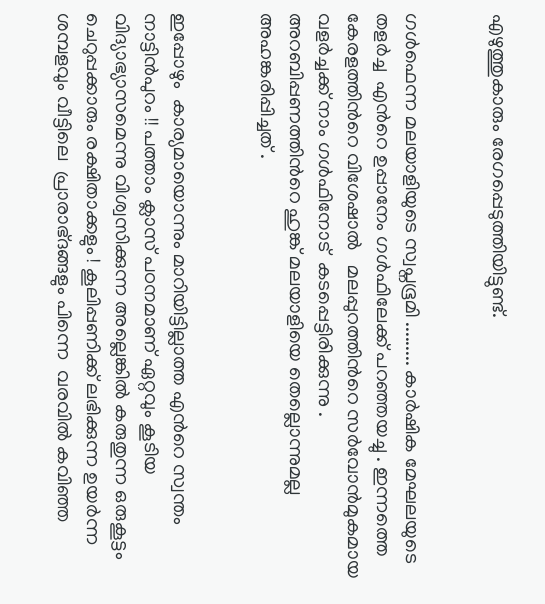എഴുത്തുകാരും രേഗപ്പെടുത്തിയിട്ടുണ്ട്.


ഗള്‍ഫെന്ന മലയാളിയുടെ സ്വപ്നഭൂമി ......... കാര്‍ഷിക മേഘലയുടെ തളര്‍ച്ച  എന്‍റെ ഉപ്പാനേം ഗള്‍ഫിലേക്ക് പറഞ്ഞയച്ചു . ഇന്നത്തെ കേരളത്തിന്‍റെ വിശേഷാല്‍   മലപ്പുറത്തിന്‍റെ സര്‍വോന്‍മുകമായ  വളര്‍ച്ചക്ക് നാം ഗള്‍ഫിനോട്  കടപ്പെട്ടിരിക്കുന്നു . അറബിപ്പണത്തിന്‍റെ ഹുങ്ക് മലയാളിയെ തെല്ലൊന്നുമല്ല അഹങ്കരിപ്പിച്ചത് .


ഇപ്പോഴും  കാര്യമായൊന്നും മാറിയിട്ടില്ലാത്ത എന്‍റെ സ്വന്തം നാട്ടിന്‍പുറം !! പത്താം ക്ലാസ് പഠനമാണ് ഏറ്റവും കൂടിയ വിദ്യാഭ്യാസമെന്നു വിശ്വസിക്കുന്ന അല്ലെങ്കില്‍ കരുതുന്ന ഒരുകൂട്ടം ചെറുപ്പക്കാരും രക്ഷിതാക്കളും ! കൂലിപ്പണിക്ക് ലഭിക്കുന്ന ഉയര്‍ന്ന ശമ്പളവും വീട്ടിലെ  പ്രാരാഭ്ദങ്ങളും പിന്നെ  വരവില്‍ കവിഞ്ഞ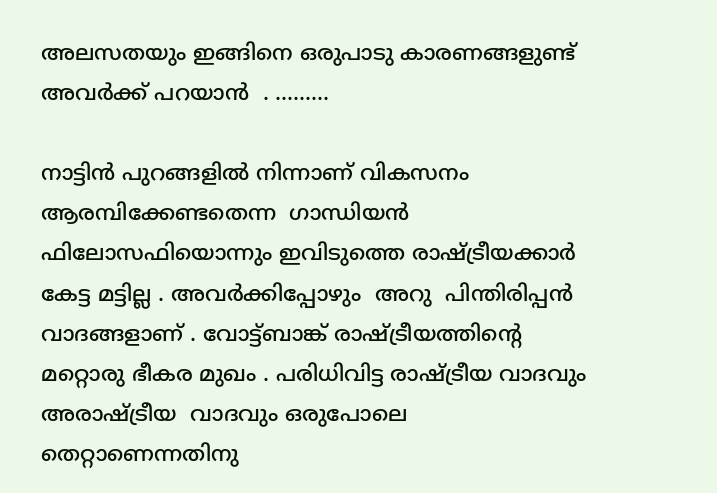അലസതയും ഇങ്ങിനെ ഒരുപാടു കാരണങ്ങളുണ്ട് അവര്‍ക്ക് പറയാന്‍  . .........

നാട്ടിന്‍ പുറങ്ങളില്‍ നിന്നാണ് വികസനം ആരമ്പിക്കേണ്ടതെന്ന  ഗാന്ധിയന്‍ ഫിലോസഫിയൊന്നും ഇവിടുത്തെ രാഷ്ട്രീയക്കാര്‍ കേട്ട മട്ടില്ല . അവര്‍ക്കിപ്പോഴും  അറു  പിന്തിരിപ്പന്‍ വാദങ്ങളാണ് . വോട്ട്ബാങ്ക് രാഷ്ട്രീയത്തിന്‍റെ മറ്റൊരു ഭീകര മുഖം . പരിധിവിട്ട രാഷ്ട്രീയ വാദവും അരാഷ്ട്രീയ  വാദവും ഒരുപോലെ  തെറ്റാണെന്നതിനു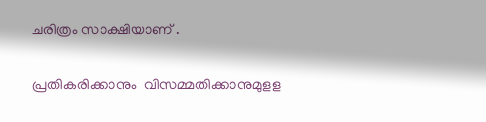ചരിത്രം സാക്ഷിയാണ് .


പ്രതികരിക്കാനും  വിസമ്മതിക്കാനുമുളള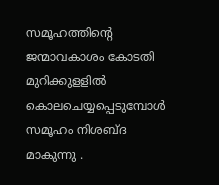സമൂഹത്തിന്‍റെ  ജന്മാവകാശം കോടതി  മുറിക്കുളളില്‍ കൊലചെയ്യപ്പെടുമ്പോള്‍  സമൂഹം നിശബ്ദ മാകുന്നു .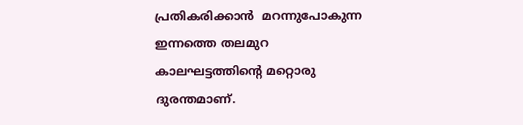പ്രതികരിക്കാന്‍  മറന്നുപോകുന്ന ഇന്നത്തെ തലമുറ കാലഘട്ടത്തിന്‍റെ മറ്റൊരു ദുരന്തമാണ്.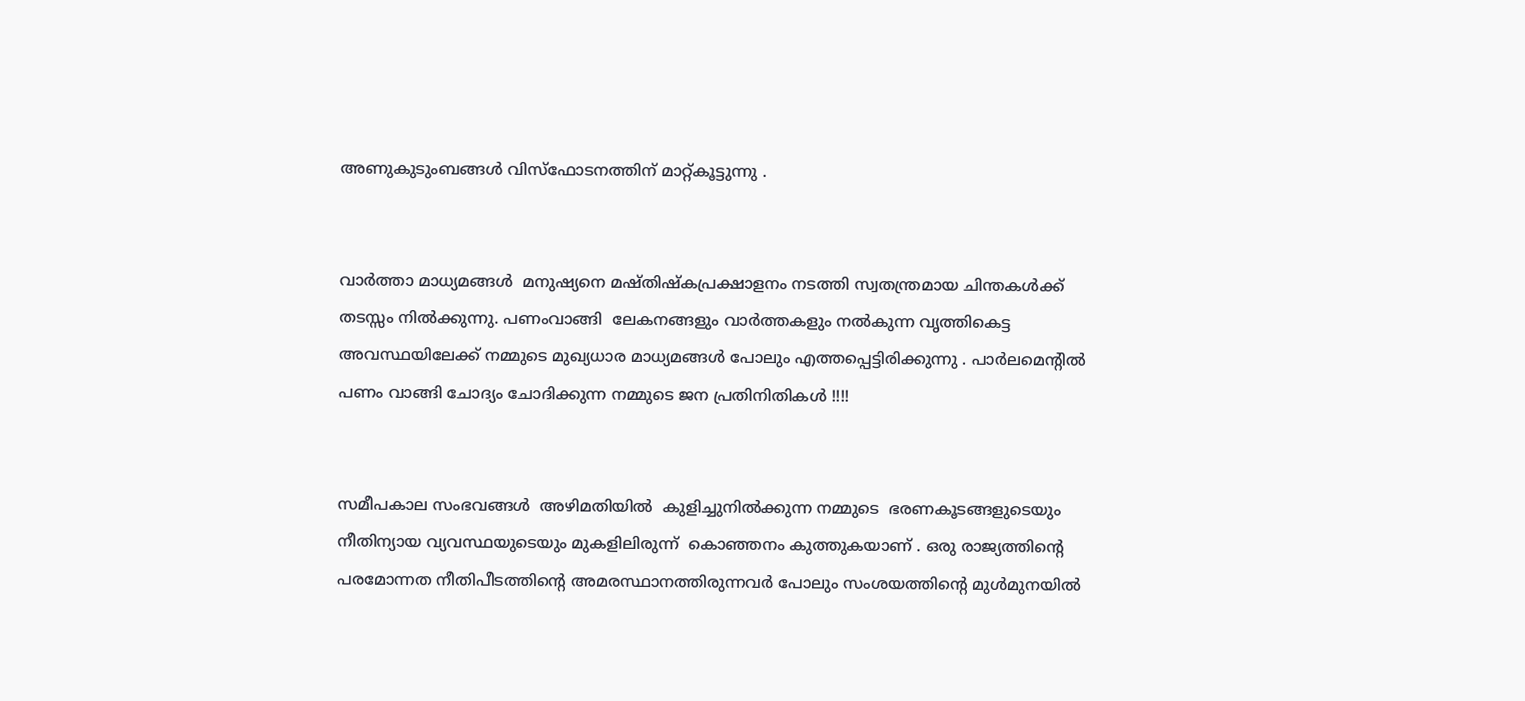അണുകുടുംബങ്ങള്‍ വിസ്ഫോടനത്തിന് മാറ്റ്കൂട്ടുന്നു .


വാര്‍ത്താ മാധ്യമങ്ങള്‍  മനുഷ്യനെ മഷ്തിഷ്കപ്രക്ഷാളനം നടത്തി സ്വതന്ത്രമായ ചിന്തകള്‍ക്ക് തടസ്സം നില്‍ക്കുന്നു. പണംവാങ്ങി  ലേകനങ്ങളും വാര്‍ത്തകളും നല്‍കുന്ന വൃത്തികെട്ട അവസ്ഥയിലേക്ക് നമ്മുടെ മുഖ്യധാര മാധ്യമങ്ങള്‍ പോലും എത്തപ്പെട്ടിരിക്കുന്നു . പാര്‍ലമെന്‍റിൽ  പണം വാങ്ങി ചോദ്യം ചോദിക്കുന്ന നമ്മുടെ ജന പ്രതിനിതികള്‍ !!!!


സമീപകാല സംഭവങ്ങള്‍  അഴിമതിയില്‍  കുളിച്ചുനില്‍ക്കുന്ന നമ്മുടെ  ഭരണകൂടങ്ങളുടെയും  നീതിന്യായ വ്യവസ്ഥയുടെയും മുകളിലിരുന്ന്  കൊഞ്ഞനം കുത്തുകയാണ് . ഒരു രാജ്യത്തിന്‍റെ  പരമോന്നത നീതിപീടത്തിന്‍റെ അമരസ്ഥാനത്തിരുന്നവര്‍ പോലും സംശയത്തിന്‍റെ മുള്‍മുനയില്‍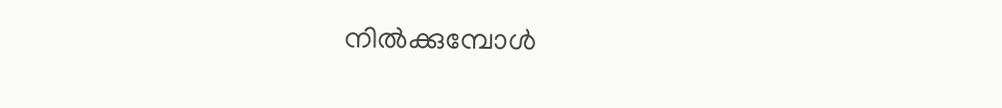നില്‍ക്കുമ്പോള്‍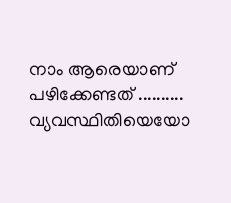നാം ആരെയാണ് പഴിക്കേണ്ടത് ..........
വ്യവസ്ഥിതിയെയോ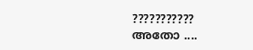??????????? അതോ ....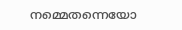നമ്മെതന്നെയോ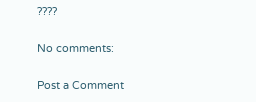????

No comments:

Post a Comment